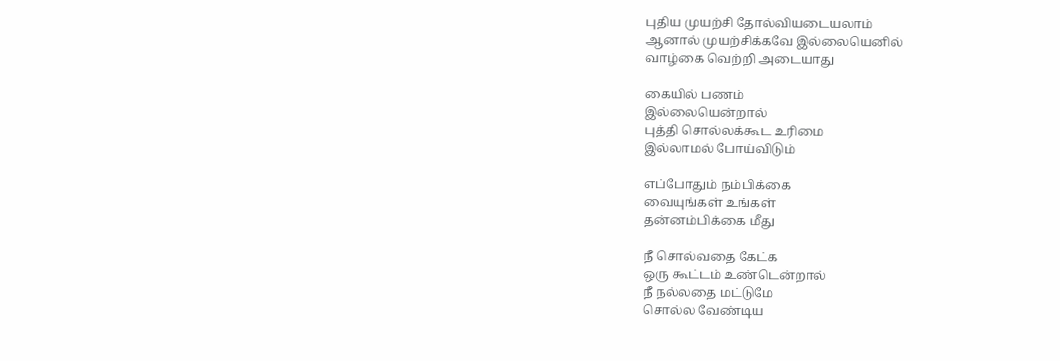புதிய முயற்சி தோல்வியடையலாம்
ஆனால் முயற்சிக்கவே இல்லையெனில்
வாழ்கை வெற்றி அடையாது

கையில் பணம்
இல்லையென்றால்
புத்தி சொல்லக்கூட உரிமை
இல்லாமல் போய்விடும்

எப்போதும் நம்பிக்கை
வையுங்கள் உங்கள்
தன்னம்பிக்கை மீது

நீ சொல்வதை கேட்க
ஒரு கூட்டம் உண்டென்றால்
நீ நல்லதை மட்டுமே
சொல்ல வேண்டிய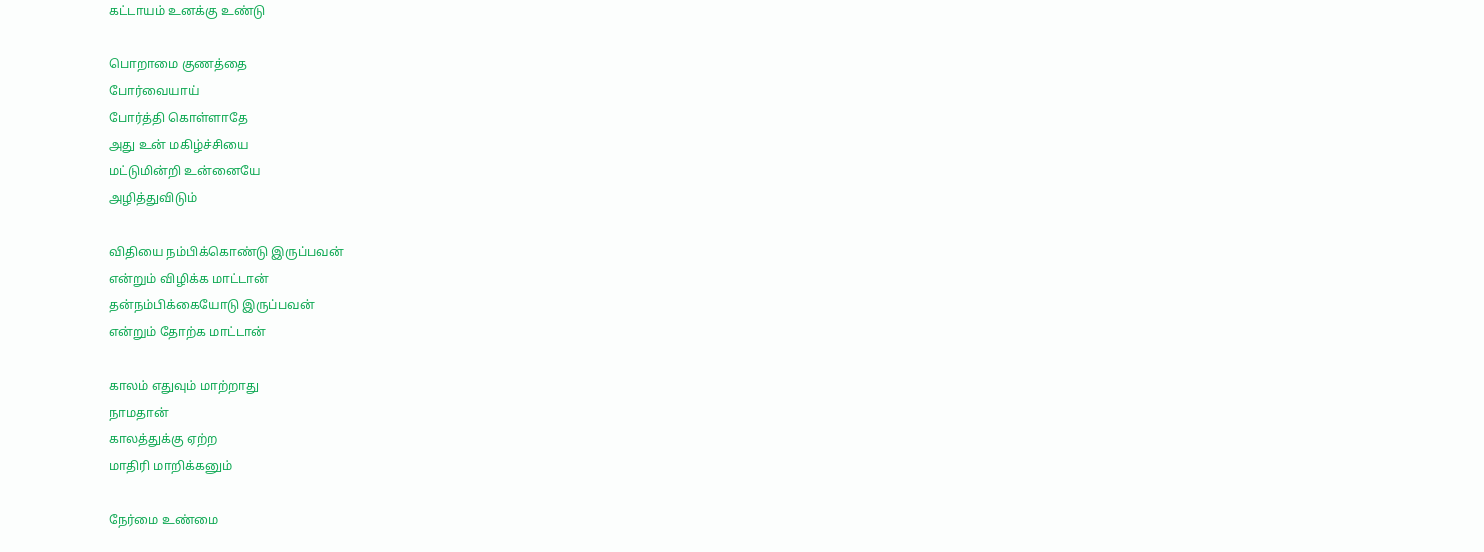கட்டாயம் உனக்கு உண்டு

பொறாமை குணத்தை
போர்வையாய்
போர்த்தி கொள்ளாதே
அது உன் மகிழ்ச்சியை
மட்டுமின்றி உன்னையே
அழித்துவிடும்

விதியை நம்பிக்கொண்டு இருப்பவன்
என்றும் விழிக்க மாட்டான்
தன்நம்பிக்கையோடு இருப்பவன்
என்றும் தோற்க மாட்டான்

காலம் எதுவும் மாற்றாது
நாமதான்
காலத்துக்கு ஏற்ற
மாதிரி மாறிக்கனும்

நேர்மை உண்மை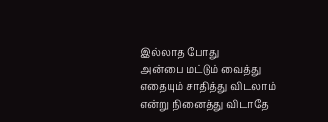இல்லாத போது
அன்பை மட்டும் வைத்து
எதையும் சாதித்து விடலாம்
என்று நினைத்து விடாதே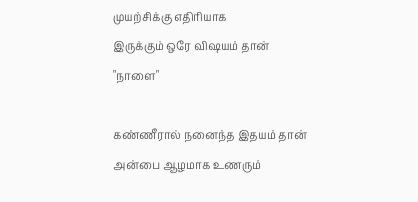முயற்சிக்கு எதிரியாக
இருக்கும் ஒரே விஷயம் தான்
"நாளை"

கண்ணீரால் நனைந்த இதயம் தான்
அன்பை ஆழமாக உணரும்